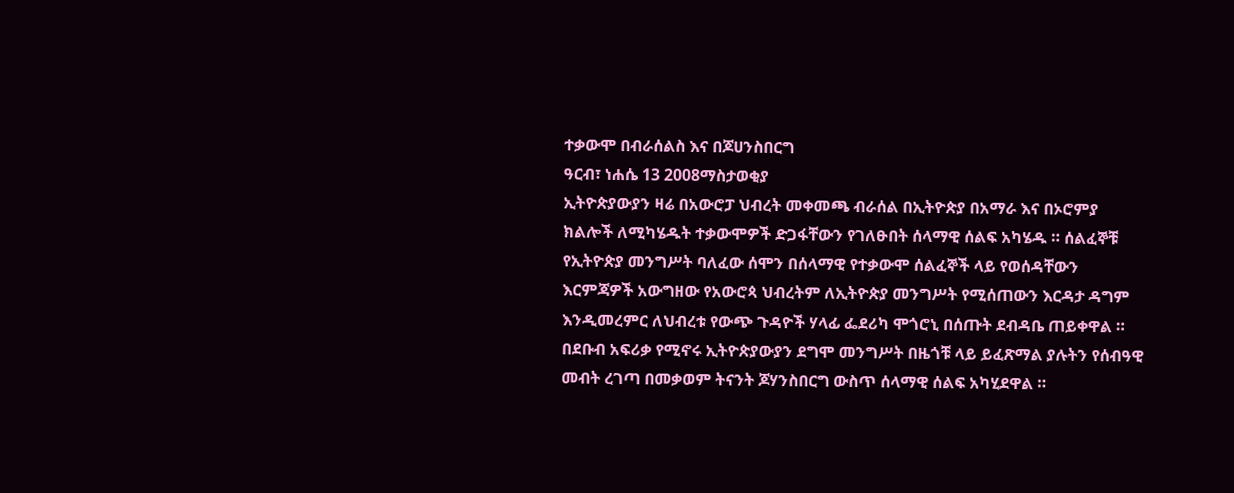ተቃውሞ በብራሰልስ እና በጆሀንስበርግ
ዓርብ፣ ነሐሴ 13 2008ማስታወቂያ
ኢትዮጵያውያን ዛሬ በአውሮፓ ህብረት መቀመጫ ብራሰል በኢትዮጵያ በአማራ እና በኦሮምያ ክልሎች ለሚካሄዱት ተቃውሞዎች ድጋፋቸውን የገለፁበት ሰላማዊ ሰልፍ አካሄዱ ። ሰልፈኞቹ የኢትዮጵያ መንግሥት ባለፈው ሰሞን በሰላማዊ የተቃውሞ ሰልፈኞች ላይ የወሰዳቸውን እርምጃዎች አውግዘው የአውሮጳ ህብረትም ለኢትዮጵያ መንግሥት የሚሰጠውን እርዳታ ዳግም እንዲመረምር ለህብረቱ የውጭ ጉዳዮች ሃላፊ ፌደሪካ ሞጎሮኒ በሰጡት ደብዳቤ ጠይቀዋል ። በደቡብ አፍሪቃ የሚኖሩ ኢትዮጵያውያን ደግሞ መንግሥት በዜጎቹ ላይ ይፈጽማል ያሉትን የሰብዓዊ መብት ረገጣ በመቃወም ትናንት ጆሃንስበርግ ውስጥ ሰላማዊ ሰልፍ አካሂደዋል ።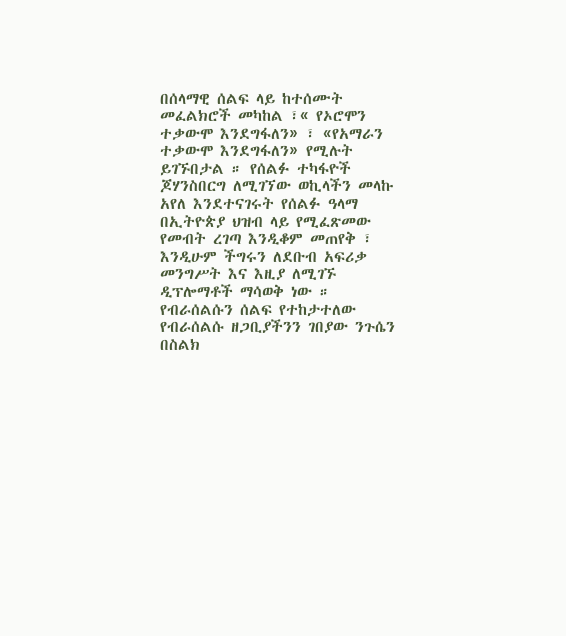በሰላማዊ ሰልፍ ላይ ከተሰሙት መፈልክሮች መካከል ፣« የኦሮሞን ተቃውሞ እንደግፋለን» ፣ «የአማራን ተቃውሞ እንደግፋለን» የሚሉት ይገኙበታል ። የሰልፉ ተካፋዮች ጆሃንስበርግ ለሚገኘው ወኪላችን መላኩ አየለ እንደተናገሩት የሰልፉ ዓላማ በኢትዮጵያ ህዝብ ላይ የሚፈጽመው የመብት ረገጣ እንዲቆም መጠየቅ ፣ እንዲሁም ችግሩን ለደቡብ አፍሪቃ መንግሥት እና እዚያ ለሚገኙ ዲፕሎማቶች ማሳወቅ ነው ። የብራሰልሱን ሰልፍ የተከታተለው የብራሰልሱ ዘጋቢያችንን ገበያው ንጉሴን በስልክ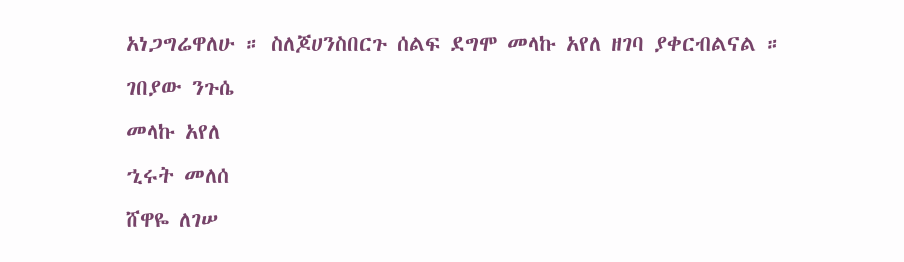አነጋግሬዋለሁ ። ስለጆሀንስበርጉ ሰልፍ ደግሞ መላኩ አየለ ዘገባ ያቀርብልናል ።
ገበያው ንጉሴ
መላኩ አየለ
ኂሩት መለሰ
ሸዋዬ ለገሠ